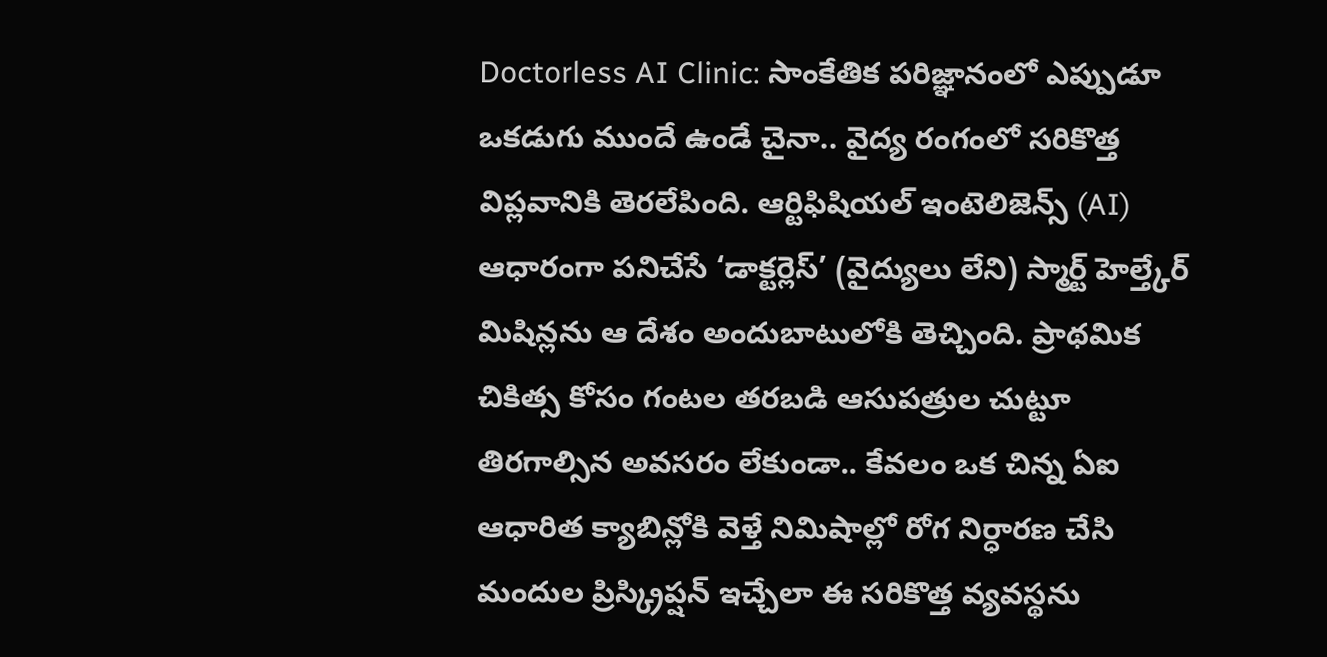Doctorless AI Clinic: సాంకేతిక పరిజ్ఞానంలో ఎప్పుడూ ఒకడుగు ముందే ఉండే చైనా.. వైద్య రంగంలో సరికొత్త విప్లవానికి తెరలేపింది. ఆర్టిఫిషియల్ ఇంటెలిజెన్స్ (AI) ఆధారంగా పనిచేసే ‘డాక్టర్లెస్’ (వైద్యులు లేని) స్మార్ట్ హెల్త్కేర్ మిషిన్లను ఆ దేశం అందుబాటులోకి తెచ్చింది. ప్రాథమిక చికిత్స కోసం గంటల తరబడి ఆసుపత్రుల చుట్టూ తిరగాల్సిన అవసరం లేకుండా.. కేవలం ఒక చిన్న ఏఐ ఆధారిత క్యాబిన్లోకి వెళ్తే నిమిషాల్లో రోగ నిర్ధారణ చేసి మందుల ప్రిస్క్రిప్షన్ ఇచ్చేలా ఈ సరికొత్త వ్యవస్థను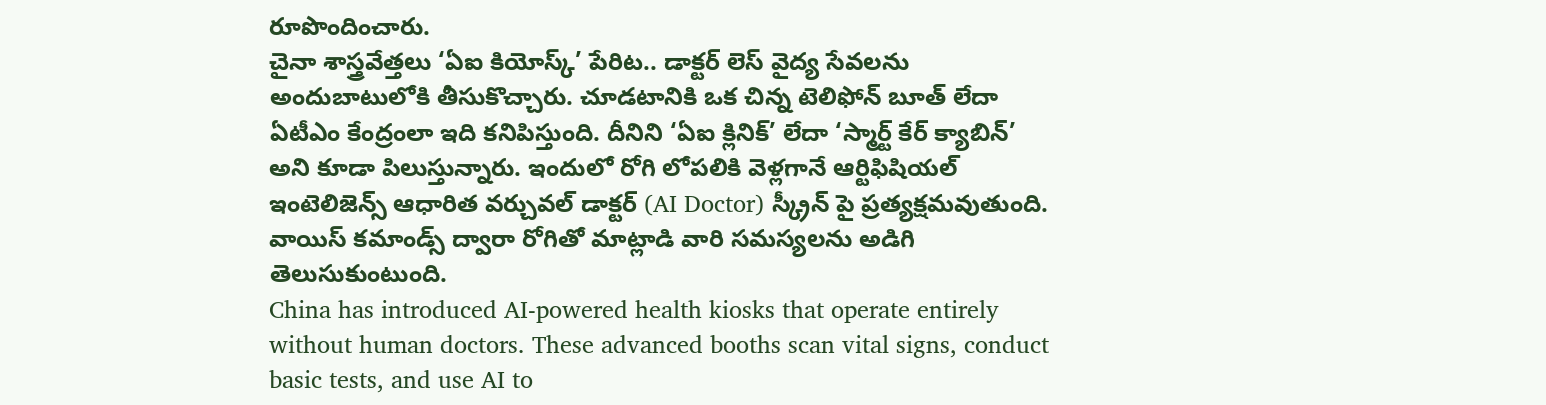రూపొందించారు.
చైనా శాస్త్రవేత్తలు ‘ఏఐ కియోస్క్’ పేరిట.. డాక్టర్ లెస్ వైద్య సేవలను అందుబాటులోకి తీసుకొచ్చారు. చూడటానికి ఒక చిన్న టెలిఫోన్ బూత్ లేదా ఏటీఎం కేంద్రంలా ఇది కనిపిస్తుంది. దీనిని ‘ఏఐ క్లినిక్’ లేదా ‘స్మార్ట్ కేర్ క్యాబిన్’ అని కూడా పిలుస్తున్నారు. ఇందులో రోగి లోపలికి వెళ్లగానే ఆర్టిఫిషియల్ ఇంటెలిజెన్స్ ఆధారిత వర్చువల్ డాక్టర్ (AI Doctor) స్క్రీన్ పై ప్రత్యక్షమవుతుంది. వాయిస్ కమాండ్స్ ద్వారా రోగితో మాట్లాడి వారి సమస్యలను అడిగి తెలుసుకుంటుంది.
China has introduced AI-powered health kiosks that operate entirely without human doctors. These advanced booths scan vital signs, conduct basic tests, and use AI to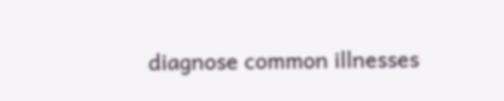diagnose common illnesses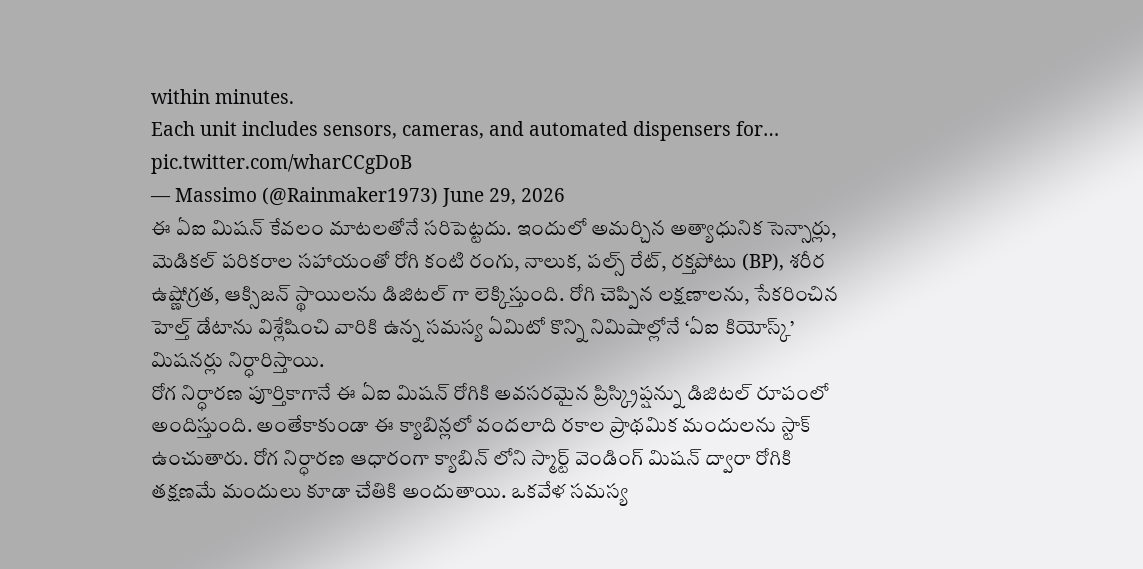within minutes.
Each unit includes sensors, cameras, and automated dispensers for… pic.twitter.com/wharCCgDoB
— Massimo (@Rainmaker1973) June 29, 2026
ఈ ఏఐ మిషన్ కేవలం మాటలతోనే సరిపెట్టదు. ఇందులో అమర్చిన అత్యాధునిక సెన్సార్లు, మెడికల్ పరికరాల సహాయంతో రోగి కంటి రంగు, నాలుక, పల్స్ రేట్, రక్తపోటు (BP), శరీర ఉష్ణోగ్రత, ఆక్సిజన్ స్థాయిలను డిజిటల్ గా లెక్కిస్తుంది. రోగి చెప్పిన లక్షణాలను, సేకరించిన హెల్త్ డేటాను విశ్లేషించి వారికి ఉన్న సమస్య ఏమిటో కొన్ని నిమిషాల్లోనే ‘ఏఐ కియోస్క్’ మిషనర్లు నిర్ధారిస్తాయి.
రోగ నిర్ధారణ పూర్తికాగానే ఈ ఏఐ మిషన్ రోగికి అవసరమైన ప్రిస్క్రిప్షన్ను డిజిటల్ రూపంలో అందిస్తుంది. అంతేకాకుండా ఈ క్యాబిన్లలో వందలాది రకాల ప్రాథమిక మందులను స్టాక్ ఉంచుతారు. రోగ నిర్ధారణ ఆధారంగా క్యాబిన్ లోని స్మార్ట్ వెండింగ్ మిషన్ ద్వారా రోగికి తక్షణమే మందులు కూడా చేతికి అందుతాయి. ఒకవేళ సమస్య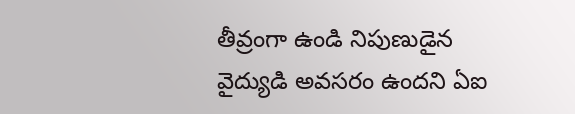తీవ్రంగా ఉండి నిపుణుడైన వైద్యుడి అవసరం ఉందని ఏఐ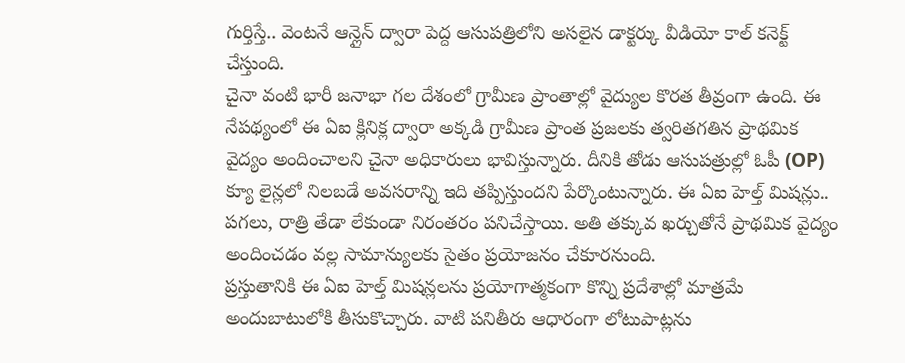గుర్తిస్తే.. వెంటనే ఆన్లైన్ ద్వారా పెద్ద ఆసుపత్రిలోని అసలైన డాక్టర్కు వీడియో కాల్ కనెక్ట్ చేస్తుంది.
చైనా వంటి భారీ జనాభా గల దేశంలో గ్రామీణ ప్రాంతాల్లో వైద్యుల కొరత తీవ్రంగా ఉంది. ఈ నేపథ్యంలో ఈ ఏఐ క్లినిక్ల ద్వారా అక్కడి గ్రామీణ ప్రాంత ప్రజలకు త్వరితగతిన ప్రాథమిక వైద్యం అందించాలని చైనా అధికారులు భావిస్తున్నారు. దీనికి తోడు ఆసుపత్రుల్లో ఓపీ (OP) క్యూ లైన్లలో నిలబడే అవసరాన్ని ఇది తప్పిస్తుందని పేర్కొంటున్నారు. ఈ ఏఐ హెల్త్ మిషన్లు.. పగలు, రాత్రి తేడా లేకుండా నిరంతరం పనిచేస్తాయి. అతి తక్కువ ఖర్చుతోనే ప్రాథమిక వైద్యం అందించడం వల్ల సామాన్యులకు సైతం ప్రయోజనం చేకూరనుంది.
ప్రస్తుతానికి ఈ ఏఐ హెల్త్ మిషన్లలను ప్రయోగాత్మకంగా కొన్ని ప్రదేశాల్లో మాత్రమే అందుబాటులోకి తీసుకొచ్చారు. వాటి పనితీరు ఆధారంగా లోటుపాట్లను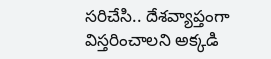సరిచేసి.. దేశవ్యాప్తంగా విస్తరించాలని అక్కడి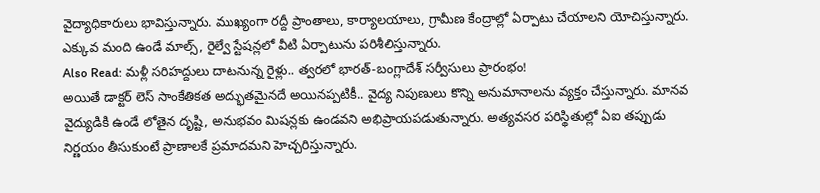వైద్యాధికారులు భావిస్తున్నారు. ముఖ్యంగా రద్దీ ప్రాంతాలు, కార్యాలయాలు, గ్రామీణ కేంద్రాల్లో ఏర్పాటు చేయాలని యోచిస్తున్నారు. ఎక్కువ మంది ఉండే మాల్స్, రైల్వే స్టేషన్లలో వీటి ఏర్పాటును పరిశీలిస్తున్నారు.
Also Read: మళ్లీ సరిహద్దులు దాటనున్న రైళ్లు.. త్వరలో భారత్-బంగ్లాదేశ్ సర్వీసులు ప్రారంభం!
అయితే డాక్టర్ లెస్ సాంకేతికత అద్భుతమైనదే అయినప్పటికీ.. వైద్య నిపుణులు కొన్ని అనుమానాలను వ్యక్తం చేస్తున్నారు. మానవ వైద్యుడికి ఉండే లోతైన దృష్టి, అనుభవం మిషన్లకు ఉండవని అభిప్రాయపడుతున్నారు. అత్యవసర పరిస్థితుల్లో ఏఐ తప్పుడు నిర్ణయం తీసుకుంటే ప్రాణాలకే ప్రమాదమని హెచ్చరిస్తున్నారు.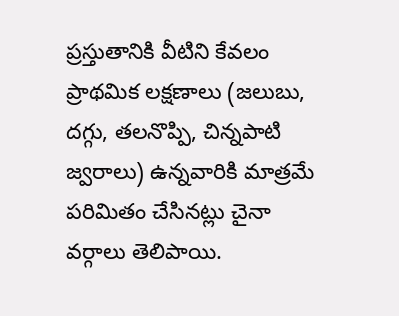ప్రస్తుతానికి వీటిని కేవలం ప్రాథమిక లక్షణాలు (జలుబు, దగ్గు, తలనొప్పి, చిన్నపాటి జ్వరాలు) ఉన్నవారికి మాత్రమే పరిమితం చేసినట్లు చైనా వర్గాలు తెలిపాయి.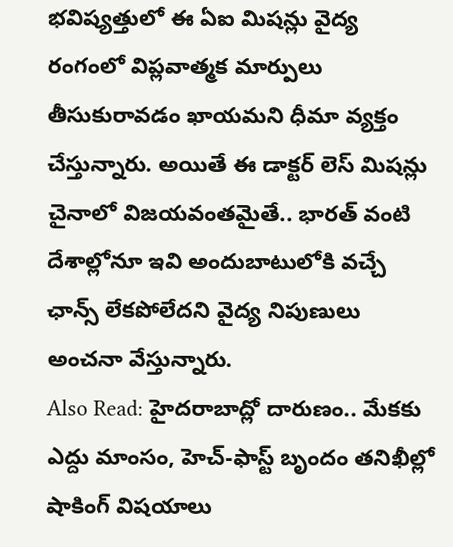భవిష్యత్తులో ఈ ఏఐ మిషన్లు వైద్య రంగంలో విప్లవాత్మక మార్పులు తీసుకురావడం ఖాయమని ధీమా వ్యక్తం చేస్తున్నారు. అయితే ఈ డాక్టర్ లెస్ మిషన్లు చైనాలో విజయవంతమైతే.. భారత్ వంటి దేశాల్లోనూ ఇవి అందుబాటులోకి వచ్చే ఛాన్స్ లేకపోలేదని వైద్య నిపుణులు అంచనా వేస్తున్నారు.
Also Read: హైదరాబాద్లో దారుణం.. మేకకు ఎద్దు మాంసం, హెచ్-ఫాస్ట్ బృందం తనిఖీల్లో షాకింగ్ విషయాలు